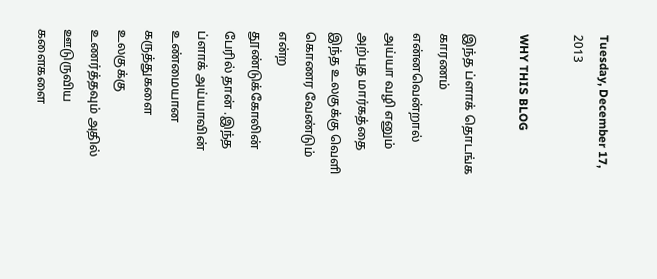Tuesday, December 17, 2013

WHY THIS BLOG

இந்த ப்ளாக் தொடங்க காரணம் என்னவென்றால் அய்யா வழி எனும் அற்புத மார்கத்தை இந்த உலகுக்கு வெளி கொணர வேண்டும் என்ற தூண்டுக்கோலின்  பேரில் தான் .இந்த ப்ளாக் அய்யாவின் உண்மையான கருத்துகளை உலகுக்கு உணர்த்தவும் அதில் ஊடுருவிய  களைகளை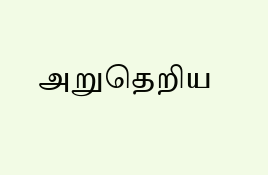அறுதெறிய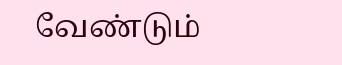வேண்டும்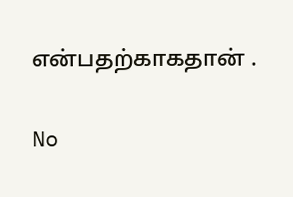என்பதற்காகதான் .

No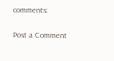comments:

Post a Comment